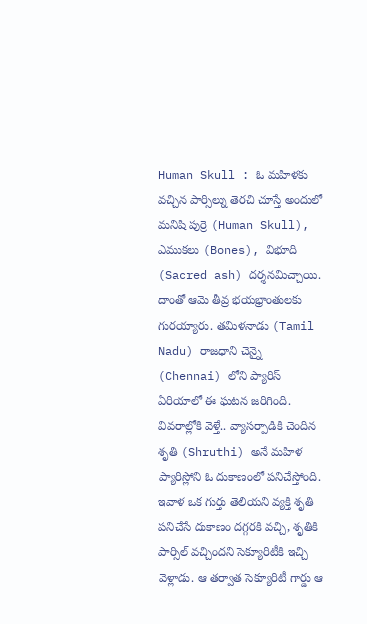Human Skull : ఓ మహిళకు వచ్చిన పార్సిల్ను తెరచి చూస్తే అందులో మనిషి పుర్రె (Human Skull), ఎముకలు (Bones), విభూది (Sacred ash) దర్శనమిచ్చాయి. దాంతో ఆమె తీవ్ర భయభ్రాంతులకు గురయ్యారు. తమిళనాడు (Tamil Nadu) రాజధాని చెన్నై (Chennai) లోని ప్యారిస్ ఏరియాలో ఈ ఘటన జరిగింది. వివరాల్లోకి వెళ్తే.. వ్యాసర్పాడికి చెందిన శృతి (Shruthi) అనే మహిళ ప్యారిస్లోని ఓ దుకాణంలో పనిచేస్తోంది.
ఇవాళ ఒక గుర్తు తెలియని వ్యక్తి శృతి పనిచేసే దుకాణం దగ్గరకి వచ్చి, శృతికి పార్సిల్ వచ్చిందని సెక్యూరిటీకి ఇచ్చి వెళ్లాడు. ఆ తర్వాత సెక్యూరిటీ గార్డు ఆ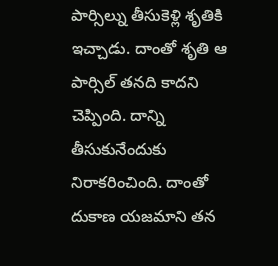పార్సిల్ను తీసుకెళ్లి శృతికి ఇచ్చాడు. దాంతో శృతి ఆ పార్సిల్ తనది కాదని చెప్పింది. దాన్ని తీసుకునేందుకు నిరాకరించింది. దాంతో దుకాణ యజమాని తన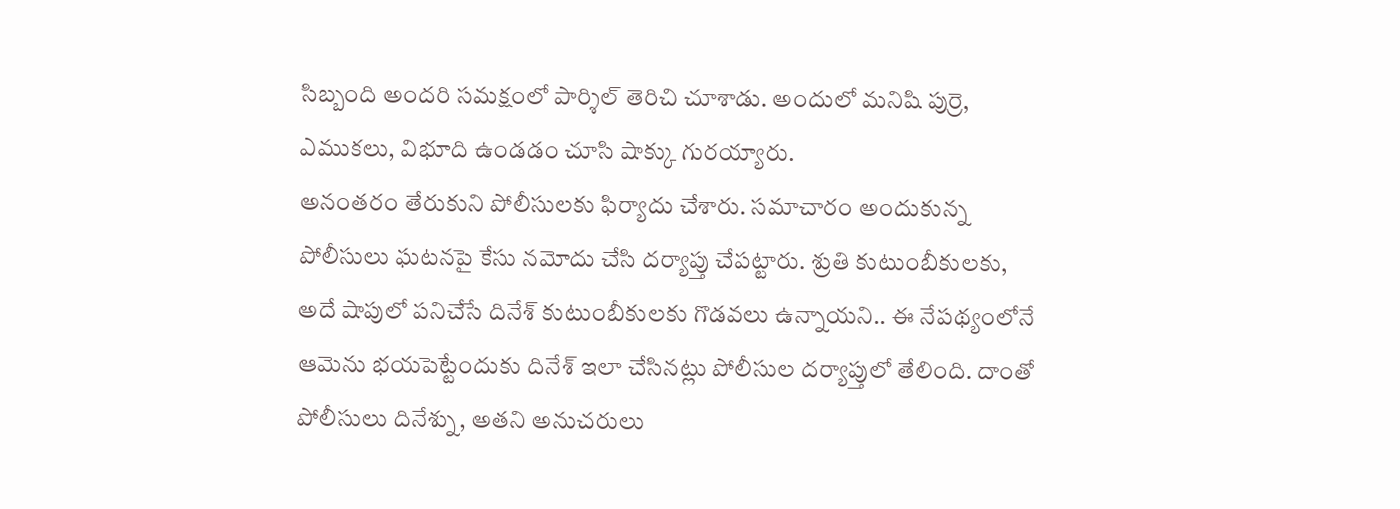సిబ్బంది అందరి సమక్షంలో పార్శిల్ తెరిచి చూశాడు. అందులో మనిషి పుర్రె, ఎముకలు, విభూది ఉండడం చూసి షాక్కు గురయ్యారు.
అనంతరం తేరుకుని పోలీసులకు ఫిర్యాదు చేశారు. సమాచారం అందుకున్న పోలీసులు ఘటనపై కేసు నమోదు చేసి దర్యాప్తు చేపట్టారు. శ్రుతి కుటుంబీకులకు, అదే షాపులో పనిచేసే దినేశ్ కుటుంబీకులకు గొడవలు ఉన్నాయని.. ఈ నేపథ్యంలోనే ఆమెను భయపెట్టేందుకు దినేశ్ ఇలా చేసినట్లు పోలీసుల దర్యాప్తులో తేలింది. దాంతో పోలీసులు దినేశ్ను, అతని అనుచరులు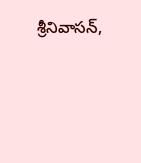శ్రీనివాసన్,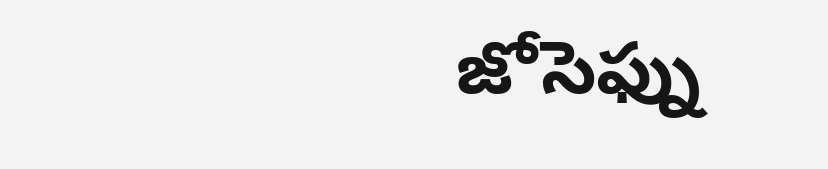జోసెఫ్ను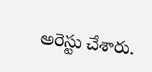అరెస్టు చేశారు.